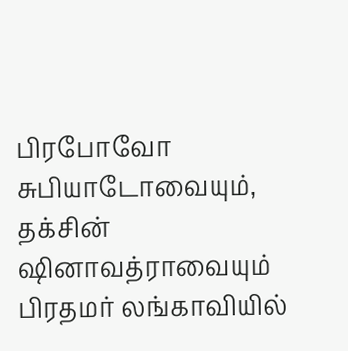பிரபோவோ சுபியாடோவையும், தக்சின் ஷினாவத்ராவையும்  பிரதமர் லங்காவியில்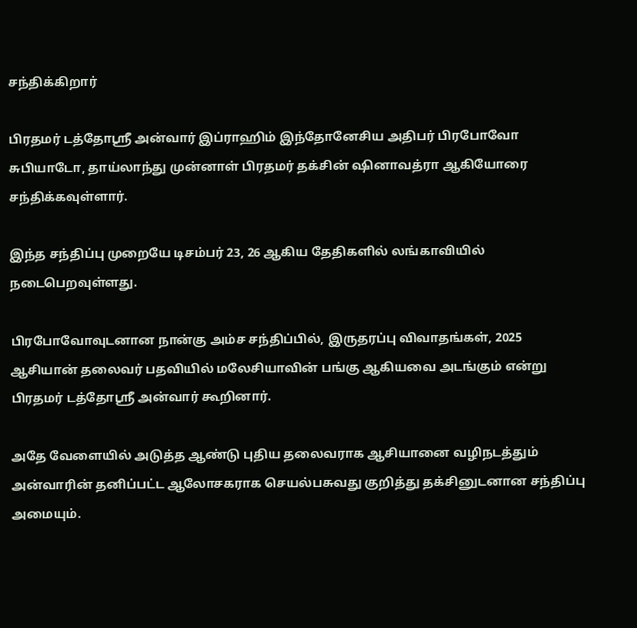சந்திக்கிறார்

பிரதமர் டத்தோஸ்ரீ அன்வார் இப்ராஹிம் இந்தோனேசிய அதிபர் பிரபோவோ சுபியாடோ, தாய்லாந்து முன்னாள் பிரதமர் தக்சின் ஷினாவத்ரா ஆகியோரை சந்திக்கவுள்ளார்.

இந்த சந்திப்பு முறையே டிசம்பர் 23, 26 ஆகிய தேதிகளில் லங்காவியில் நடைபெறவுள்ளது.

பிரபோவோவுடனான நான்கு அம்ச சந்திப்பில், இருதரப்பு விவாதங்கள், 2025 ஆசியான் தலைவர் பதவியில் மலேசியாவின் பங்கு ஆகியவை அடங்கும் என்று பிரதமர் டத்தோஸ்ரீ அன்வார் கூறினார்.

அதே வேளையில் அடுத்த ஆண்டு புதிய தலைவராக ஆசியானை வழிநடத்தும் அன்வாரின் தனிப்பட்ட ஆலோசகராக செயல்பசுவது குறித்து தக்சினுடனான சந்திப்பு அமையும்.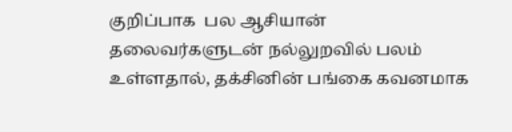குறிப்பாக  பல ஆசியான் தலைவர்களுடன் நல்லுறவில் பலம் உள்ளதால், தக்சினின் பங்கை கவனமாக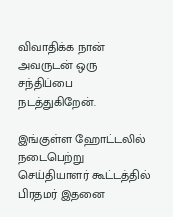விவாதிக்க நான் அவருடன் ஒரு சந்திப்பை நடத்துகிறேன்.

இங்குள்ள ஹோட்டலில் நடைபெற்று செய்தியாளர் கூட்டத்தில் பிரதமர் இதனை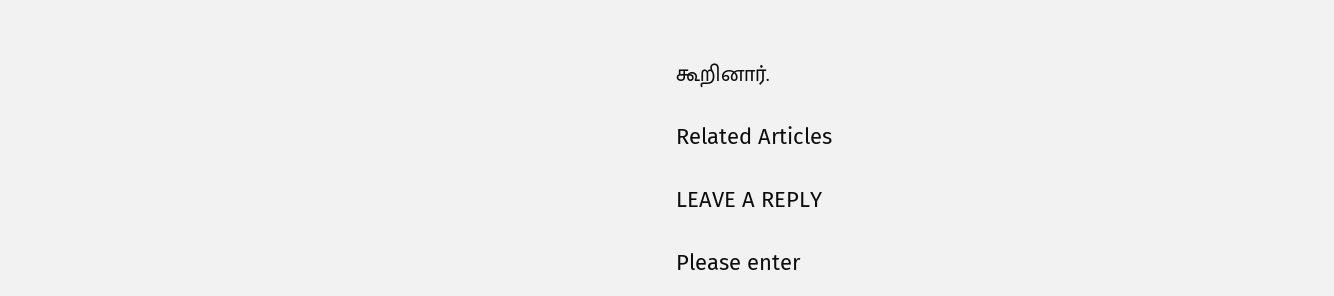கூறினார்.

Related Articles

LEAVE A REPLY

Please enter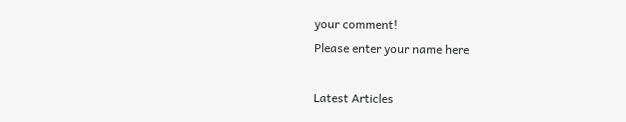your comment!
Please enter your name here

Latest Articles